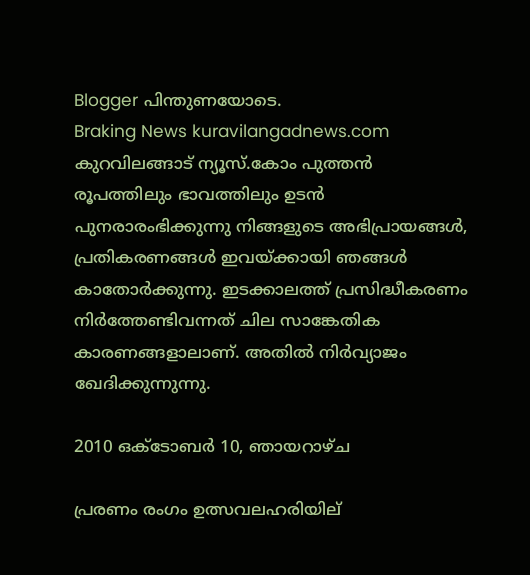Blogger പിന്തുണയോടെ.
Braking News kuravilangadnews.com കുറവിലങ്ങാട് ന്യൂസ്.കോം പുത്തന്‍ രൂപത്തിലും ഭാവത്തിലും ഉടന്‍ പുനരാരംഭിക്കുന്നു നിങ്ങളുടെ അഭിപ്രായങ്ങള്‍, പ്രതികരണങ്ങള്‍ ഇവയ്ക്കായി ഞങ്ങള്‍ കാതോര്‍ക്കുന്നു. ഇടക്കാലത്ത് പ്രസിദ്ധീകരണം നിര്‍ത്തേണ്ടിവന്നത് ചില സാങ്കേതിക കാരണങ്ങളാലാണ്. അതില്‍ നിര്‍വ്യാജം ഖേദിക്കുന്നുന്നു.

2010 ഒക്‌ടോബർ 10, ഞായറാഴ്‌ച

പ്രരണം രംഗം ഉത്സവലഹരിയില്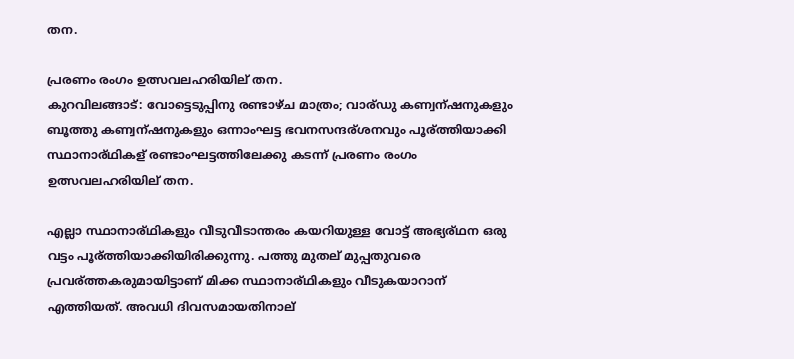തന.

പ്രരണം രംഗം ഉത്സവലഹരിയില് തന.
കുറവിലങ്ങാട്: വോട്ടെടുപ്പിനു രണ്ടാഴ്ച മാത്രം; വാര്ഡു കണ്വന്ഷനുകളും ബൂത്തു കണ്വന്ഷനുകളും ഒന്നാംഘട്ട ഭവനസന്ദര്ശനവും പൂര്ത്തിയാക്കി സ്ഥാനാര്ഥികള് രണ്ടാംഘട്ടത്തിലേക്കു കടന്ന് പ്രരണം രംഗം ഉത്സവലഹരിയില് തന.

എല്ലാ സ്ഥാനാര്ഥികളും വീടുവീടാന്തരം കയറിയുള്ള വോട്ട് അഭ്യര്ഥന ഒരു വട്ടം പൂര്ത്തിയാക്കിയിരിക്കുന്നു. പത്തു മുതല് മുപ്പതുവരെ പ്രവര്ത്തകരുമായിട്ടാണ് മിക്ക സ്ഥാനാര്ഥികളും വീടുകയാറാന് എത്തിയത്. അവധി ദിവസമായതിനാല്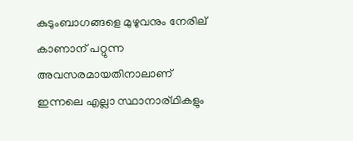കുടുംബാഗങ്ങളെ മുഴുവനും നേരില് കാണാന് പറ്റുന്ന അവസരമായതിനാലാണ് ഇന്നലെ എല്ലാ സ്ഥാനാര്ഥികളും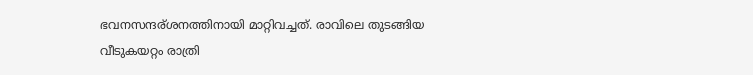ഭവനസന്ദര്ശനത്തിനായി മാറ്റിവച്ചത്. രാവിലെ തുടങ്ങിയ വീടുകയറ്റം രാത്രി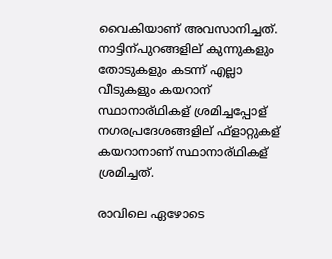വൈകിയാണ് അവസാനിച്ചത്. നാട്ടിന്പുറങ്ങളില് കുന്നുകളും തോടുകളും കടന്ന് എല്ലാ വീടുകളും കയറാന് സ്ഥാനാര്ഥികള് ശ്രമിച്ചപ്പോള് നഗരപ്രദേശങ്ങളില് ഫ്ളാറ്റുകള് കയറാനാണ് സ്ഥാനാര്ഥികള് ശ്രമിച്ചത്.

രാവിലെ ഏഴോടെ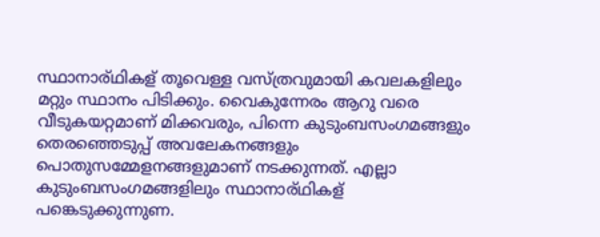സ്ഥാനാര്ഥികള് തൂവെള്ള വസ്ത്രവുമായി കവലകളിലും മറ്റും സ്ഥാനം പിടിക്കും. വൈകുന്നേരം ആറു വരെ വീടുകയറ്റമാണ് മിക്കവരും, പിന്നെ കുടുംബസംഗമങ്ങളും തെരഞ്ഞെടുപ്പ് അവലേകനങ്ങളും പൊതുസമ്മേളനങ്ങളുമാണ് നടക്കുന്നത്. എല്ലാ കുടുംബസംഗമങ്ങളിലും സ്ഥാനാര്ഥികള് പങ്കെടുക്കുന്നുണ.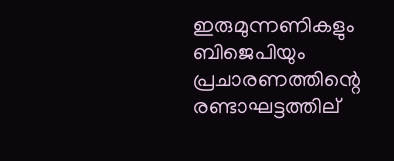ഇരുമുന്നണികളും ബിജെപിയും പ്രചാരണത്തിന്റെ രണ്ടാഘട്ടത്തില്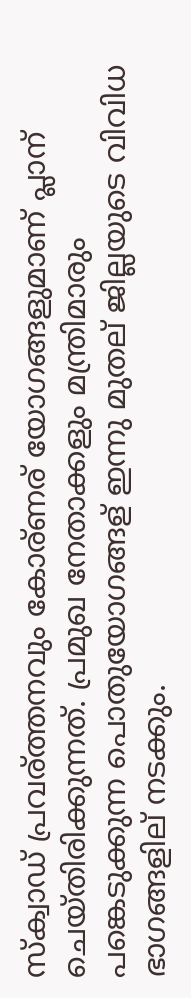സ്ക്വാഡ് പ്രവര്ത്തനവും കോര്ണര് യോഗങ്ങളുമാണ് പ്ലാന് ചെയ്തിരിക്കുന്നത്. പ്രമുഖ നേതാക്കളും മന്ത്രിമാരും പങ്കെടുക്കുന്ന പൊതുയോഗങ്ങള് ഇന്നു മുതല് ജില്ലയുടെ വിവിധ ഭാഗങ്ങളില് നടക്കും.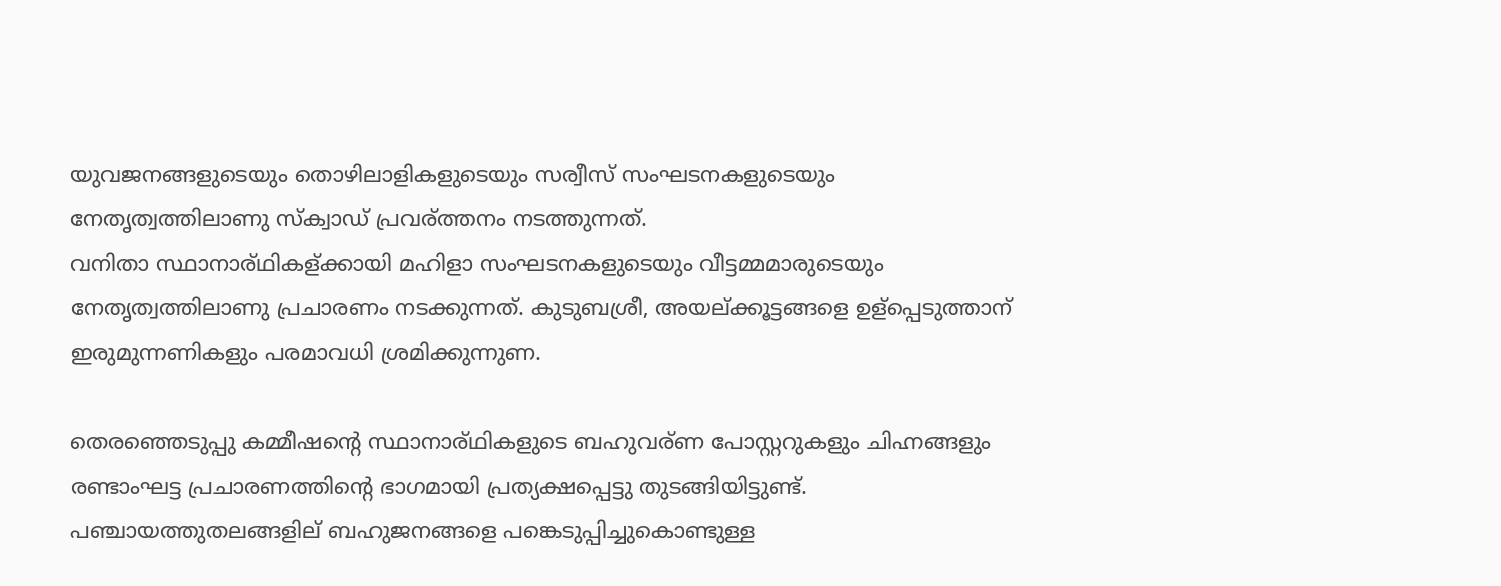യുവജനങ്ങളുടെയും തൊഴിലാളികളുടെയും സര്വീസ് സംഘടനകളുടെയും നേതൃത്വത്തിലാണു സ്ക്വാഡ് പ്രവര്ത്തനം നടത്തുന്നത്.
വനിതാ സ്ഥാനാര്ഥികള്ക്കായി മഹിളാ സംഘടനകളുടെയും വീട്ടമ്മമാരുടെയും നേതൃത്വത്തിലാണു പ്രചാരണം നടക്കുന്നത്. കുടുബശ്രീ, അയല്ക്കൂട്ടങ്ങളെ ഉള്പ്പെടുത്താന് ഇരുമുന്നണികളും പരമാവധി ശ്രമിക്കുന്നുണ.

തെരഞ്ഞെടുപ്പു കമ്മീഷന്റെ സ്ഥാനാര്ഥികളുടെ ബഹുവര്ണ പോസ്റ്ററുകളും ചിഹ്നങ്ങളും രണ്ടാംഘട്ട പ്രചാരണത്തിന്റെ ഭാഗമായി പ്രത്യക്ഷപ്പെട്ടു തുടങ്ങിയിട്ടുണ്ട്. പഞ്ചായത്തുതലങ്ങളില് ബഹുജനങ്ങളെ പങ്കെടുപ്പിച്ചുകൊണ്ടുള്ള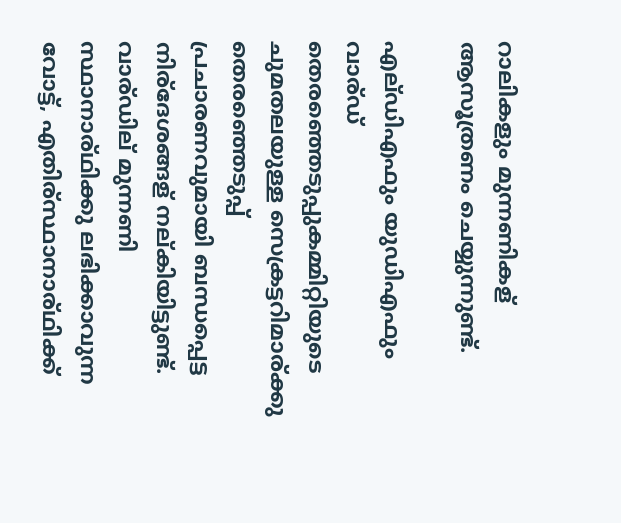റാലികളും മുന്നണികള് ആസൂത്രണം ചെയ്യുന്നുണ്ട്.

എല്ഡിഎഫും യുഡിഎഫും വാര്ഡ് തെരഞ്ഞെടുപ്പുകമ്മിറ്റിയുടെ ചുമതലയുള്ള സെക്രട്ടറിമാര്ക്കു തെരഞ്ഞെടുപ്പ് പ്രചാരണവുമായി ബന്ധപ്പെട്ട നിര്ദേശങ്ങള് നല്കിയിട്ടുണ്ട്. വാര്ഡില് മുന്നണി സ്ഥാനാര്ഥിക്കു ലഭിക്കാവുന്ന വോട്ട്, എതിര്സ്ഥാനാര്ഥിക്ക്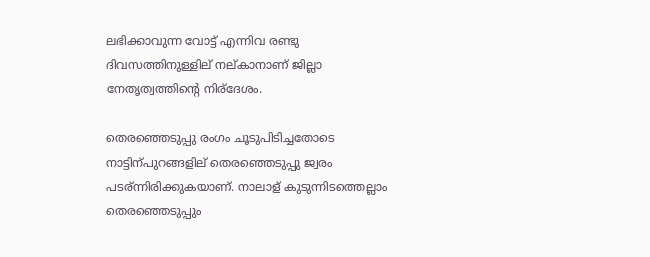ലഭിക്കാവുന്ന വോട്ട് എന്നിവ രണ്ടു ദിവസത്തിനുള്ളില് നല്കാനാണ് ജില്ലാ നേതൃത്വത്തിന്റെ നിര്ദേശം.

തെരഞ്ഞെടുപ്പു രംഗം ചൂടുപിടിച്ചതോടെ നാട്ടിന്പുറങ്ങളില് തെരഞ്ഞെടുപ്പു ജ്വരം പടര്ന്നിരിക്കുകയാണ്. നാലാള് കുടുന്നിടത്തെല്ലാം തെരഞ്ഞെടുപ്പും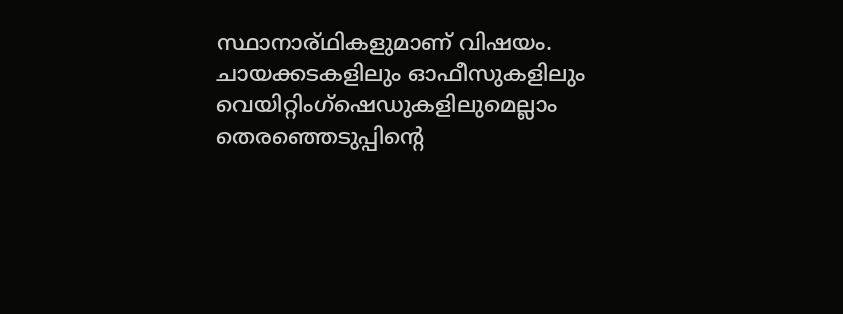സ്ഥാനാര്ഥികളുമാണ് വിഷയം. ചായക്കടകളിലും ഓഫീസുകളിലും വെയിറ്റിംഗ്ഷെഡുകളിലുമെല്ലാം തെരഞ്ഞെടുപ്പിന്റെ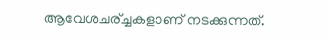ആവേശചര്ച്ചകളാണ് നടക്കുന്നത്.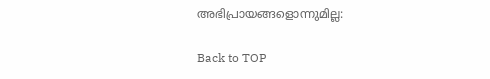അഭിപ്രായങ്ങളൊന്നുമില്ല:

Back to TOP